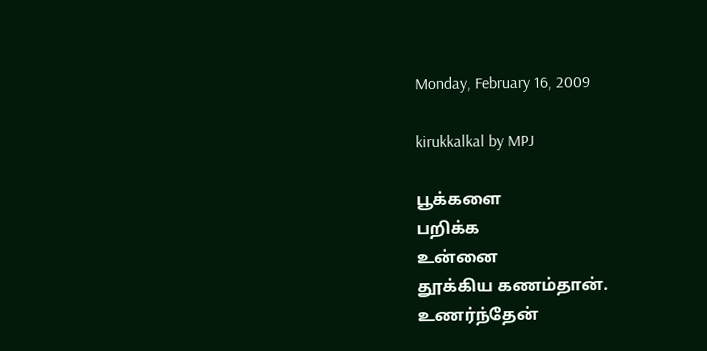Monday, February 16, 2009

kirukkalkal by MPJ

பூக்களை
பறிக்க
உன்னை
தூக்கிய கணம்தான்.
உணர்ந்தேன்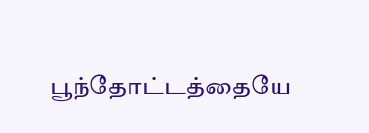பூந்தோட்டத்தையே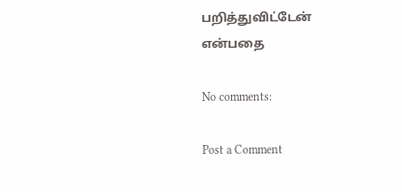பறித்துவிட்டேன்
என்பதை

No comments:

Post a Comment